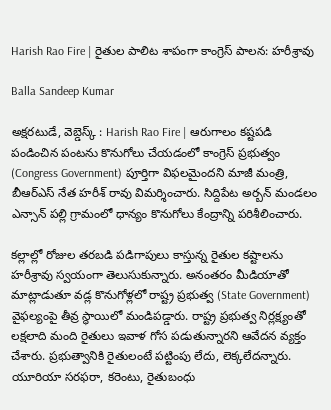Harish Rao Fire | రైతుల పాలిట శాపంగా కాంగ్రెస్ పాలన: హరీశ్రావు

Balla Sandeep Kumar

అక్షరటుడే, వెబ్డెస్క్ : Harish Rao Fire | ఆరుగాలం కష్టపడి పండించిన పంటను కొనుగోలు చేయడంలో కాంగ్రెస్ ప్రభుత్వం (Congress Government) పూర్తిగా విఫలమైందని మాజీ మంత్రి, బీఆర్ఎస్ నేత హరీశ్ రావు విమర్శించారు. సిద్దిపేట అర్బన్ మండలం ఎన్సాన్ పల్లి గ్రామంలో ధాన్యం కొనుగోలు కేంద్రాన్ని పరిశీలించారు.

కల్లాల్లో రోజుల తరబడి పడిగాపులు కాస్తున్న రైతుల కష్టాలను హరీశ్రావు స్వయంగా తెలుసుకున్నారు. అనంతరం మీడియాతో మాట్లాడుతూ వడ్ల కొనుగోళ్లలో రాష్ట్ర ప్రభుత్వ (State Government) వైఫల్యంపై తీవ్ర స్థాయిలో మండిపడ్డారు. రాష్ట్ర ప్రభుత్వ నిర్లక్ష్యంతో లక్షలాది మంది రైతులు ఇవాళ గోస పడుతున్నారని ఆవేదన వ్యక్తం చేశారు. ప్రభుత్వానికి రైతులంటే పట్టింపు లేదు, లెక్కలేదన్నారు. యూరియా సరఫరా, కరెంటు, రైతుబంధు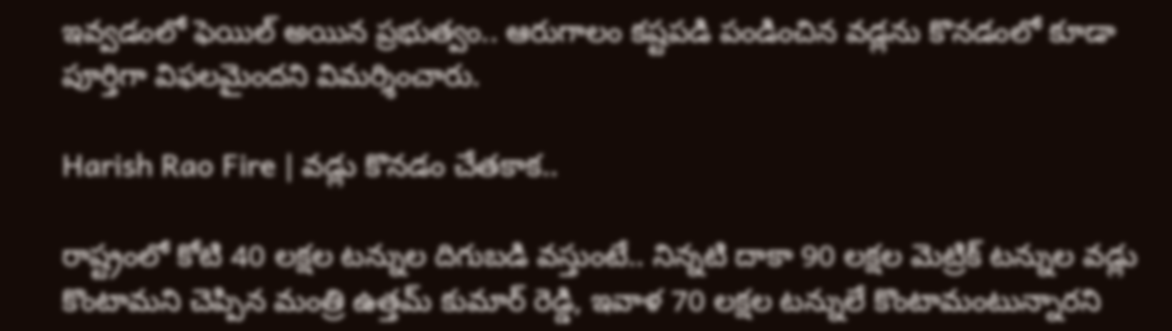ఇవ్వడంలో ఫెయిల్ అయిన ప్రభుత్వం.. ఆరుగాలం కష్టపడి పండించిన వడ్లను కొనడంలో కూడా పూర్తిగా విఫలమైందని విమర్శించారు.

Harish Rao Fire | వడ్లు కొనడం చేతకాక..

రాష్ట్రంలో కోటి 40 లక్షల టన్నుల దిగుబడి వస్తుంటే.. నిన్నటి దాకా 90 లక్షల మెట్రిక్ టన్నుల వడ్లు కొంటామని చెప్పిన మంత్రి ఉత్తమ్ కుమార్ రెడ్డి, ఇవాళ 70 లక్షల టన్నులే కొంటామంటున్నారని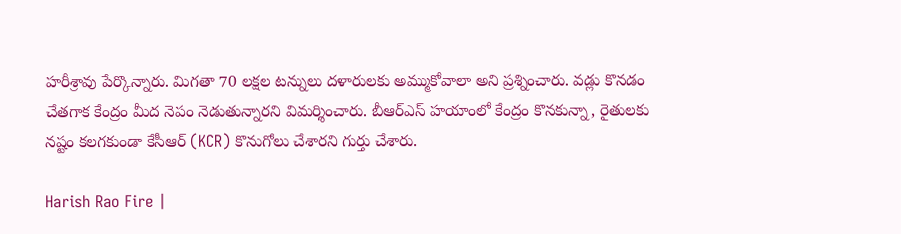హరీశ్రావు పేర్కొన్నారు. మిగతా 70 లక్షల టన్నులు దళారులకు అమ్ముకోవాలా అని ప్రశ్నించారు. వడ్లు కొనడం చేతగాక కేంద్రం మీద నెపం నెడుతున్నారని విమర్శించారు. బీఆర్ఎస్ హయాంలో కేంద్రం కొనకున్నా, రైతులకు నష్టం కలగకుండా కేసీఆర్ (KCR) కొనుగోలు చేశారని గుర్తు చేశారు.

Harish Rao Fire |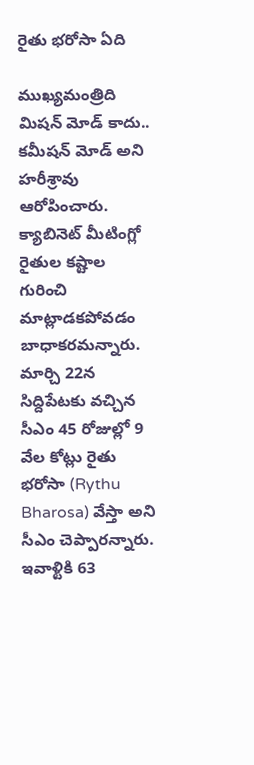రైతు భరోసా ఏది

ముఖ్యమంత్రిది మిషన్ మోడ్ కాదు.. కమీషన్ మోడ్ అని హరీశ్రావు ఆరోపించారు. క్యాబినెట్ మీటింగ్లో రైతుల కష్టాల గురించి మాట్లాడకపోవడం బాధాకరమన్నారు. మార్చి 22న సిద్దిపేటకు వచ్చిన సీఎం 45 రోజుల్లో 9 వేల కోట్లు రైతు భరోసా (Rythu Bharosa) వేస్తా అని సీఎం చెప్పారన్నారు. ఇవాళ్టికి 63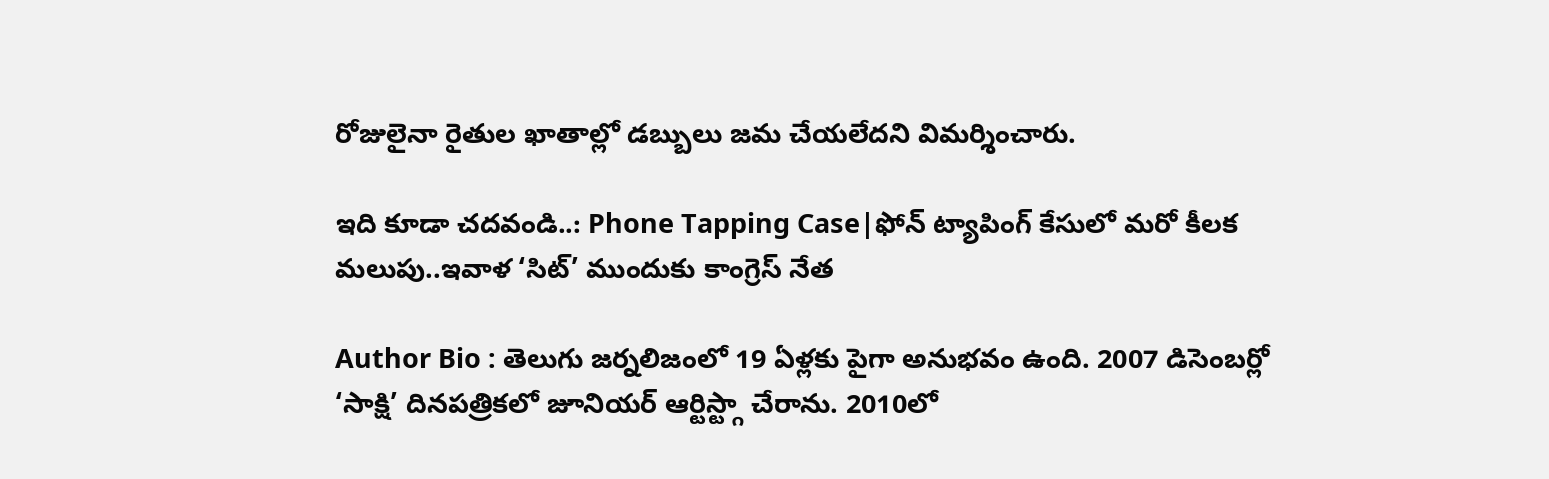రోజులైనా రైతుల ఖాతాల్లో డబ్బులు జమ చేయలేదని విమర్శించారు.

ఇది కూడా చదవండి..: Phone Tapping Case|ఫోన్ ట్యాపింగ్ కేసులో మరో కీలక మలుపు..ఇవాళ ‘సిట్’ ముందుకు కాంగ్రెస్ నేత

Author Bio : తెలుగు జర్నలిజంలో 19 ఏళ్లకు పైగా అనుభవం ఉంది. 2007 డిసెంబర్లో ‘సాక్షి’ దినపత్రికలో జూనియర్ ఆర్టిస్ట్గా చేరాను. 2010లో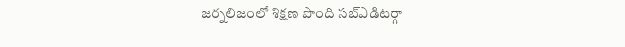జర్నలిజంలో శిక్షణ పొంది సబ్ఎడిటర్గా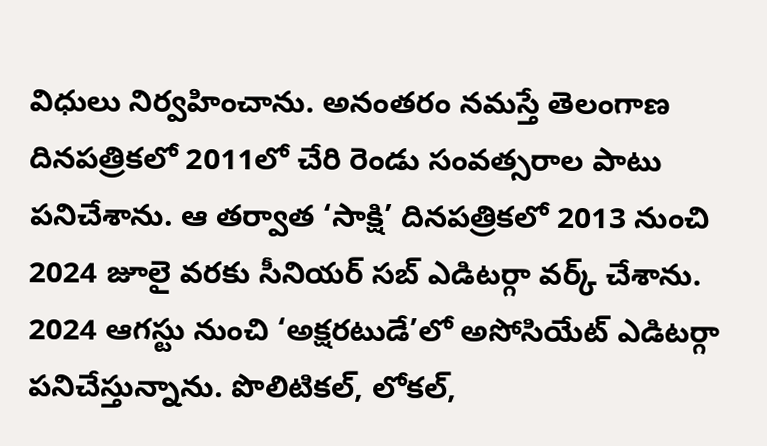విధులు నిర్వహించాను. అనంతరం నమస్తే తెలంగాణ దినపత్రికలో 2011లో చేరి రెండు సంవత్సరాల పాటు పనిచేశాను. ఆ తర్వాత ‘సాక్షి’ దినపత్రికలో 2013 నుంచి 2024 జూలై వరకు సీనియర్ సబ్ ఎడిటర్గా వర్క్ చేశాను. 2024 ఆగస్టు నుంచి ‘అక్షరటుడే’లో అసోసియేట్ ఎడిటర్గా పనిచేస్తున్నాను. పొలిటికల్, లోకల్,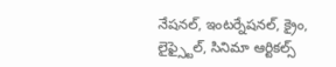నేషనల్, ఇంటర్నేషనల్, క్రైం, లైఫ్స్టైల్, సినిమా ఆర్టికల్స్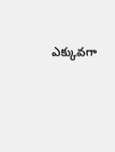ఎక్కువగా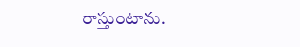రాస్తుంటాను.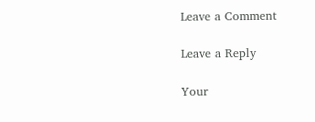Leave a Comment

Leave a Reply

Your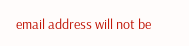email address will not be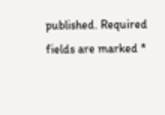published. Required fields are marked *